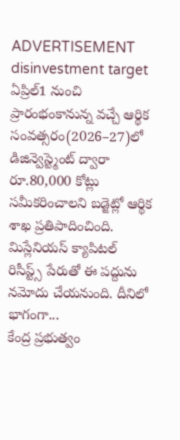ADVERTISEMENT
disinvestment target
ఏప్రిల్1 నుంచి ప్రారంభంకానున్న వచ్చే ఆర్థిక సంవత్సరం(2026–27)లో డిజిన్వెస్ట్మెంట్ ద్వారా రూ.80,000 కోట్లు సమీకరించాలని బడ్జెట్లో ఆర్థిక శాఖ ప్రతిపాదించింది. మిస్లేనియస్ క్యాపిటల్ రిసీప్ట్స్ పేరుతో ఈ పద్దును నమోదు చేయనుంది. దీనిలో భాగంగా...
కేంద్ర ప్రభుత్వం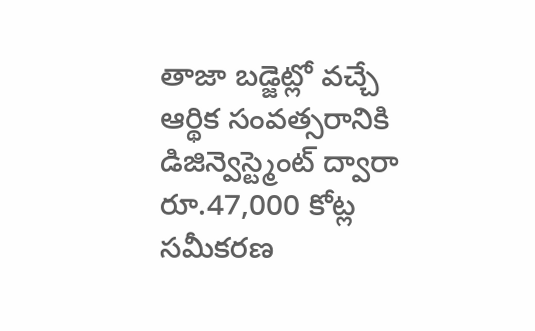తాజా బడ్జెట్లో వచ్చే ఆర్థిక సంవత్సరానికి డిజిన్వెస్ట్మెంట్ ద్వారా రూ.47,000 కోట్ల సమీకరణ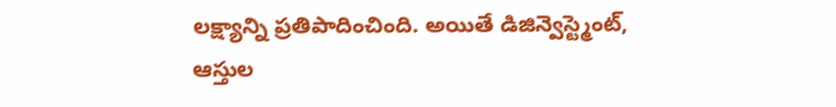లక్ష్యాన్ని ప్రతిపాదించింది. అయితే డిజిన్వెస్ట్మెంట్, ఆస్తుల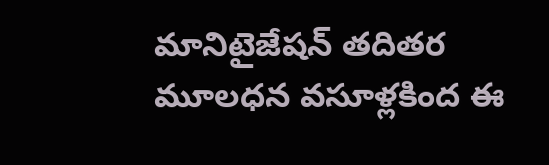మానిటైజేషన్ తదితర మూలధన వసూళ్లకింద ఈ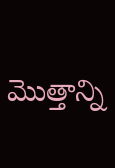మొత్తాన్ని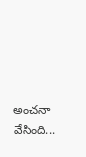అంచనా వేసింది...